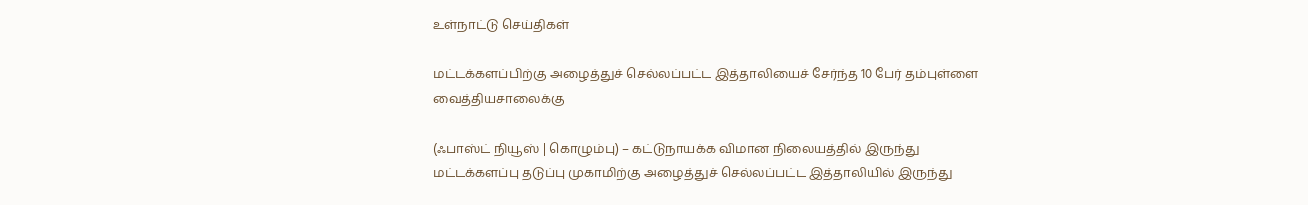உள்நாட்டு செய்திகள்

மட்டக்களப்பிற்கு அழைத்துச் செல்லப்பட்ட இத்தாலியைச் சேர்ந்த 10 பேர் தம்புள்ளை வைத்தியசாலைக்கு

(ஃபாஸ்ட் நியூஸ் | கொழும்பு) – கட்டுநாயக்க விமான நிலையத்தில் இருந்து மட்டக்களப்பு தடுப்பு முகாமிற்கு அழைத்துச் செல்லப்பட்ட இத்தாலியில் இருந்து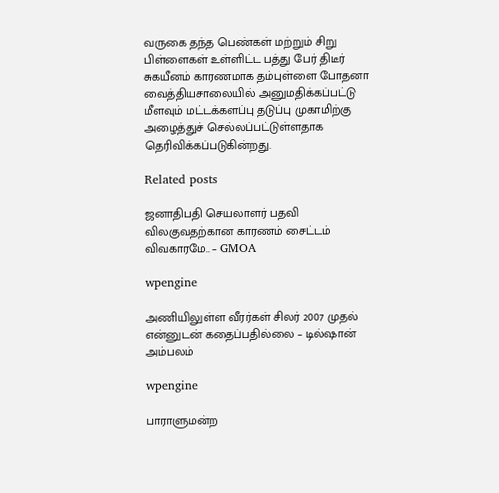வருகை தந்த பெண்கள் மற்றும் சிறு பிள்ளைகள் உள்ளிட்ட பத்து பேர் திடீர் சுகயீனம் காரணமாக தம்புள்ளை போதனா வைத்தியசாலையில் அனுமதிக்கப்பட்டு மீளவும் மட்டக்களப்பு தடுப்பு முகாமிற்கு அழைத்துச் செல்லப்பட்டுள்ளதாக தெரிவிக்கப்படுகின்றது.

Related posts

ஜனாதிபதி செயலாளர் பதவி விலகுவதற்கான காரணம் சைட்டம் விவகாரமே.. – GMOA

wpengine

அணியிலுள்ள வீரர்கள் சிலர் 2007 முதல் என்னுடன் கதைப்பதில்லை – டில்ஷான் அம்பலம்

wpengine

பாராளுமன்ற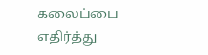கலைப்பை எதிர்த்து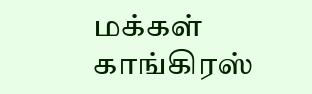மக்கள் காங்கிரஸ்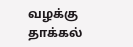வழக்கு தாக்கல்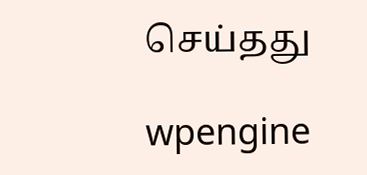செய்தது

wpengine